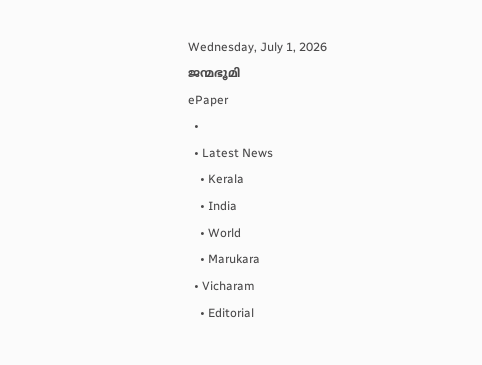Wednesday, July 1, 2026
ജന്മഭൂമി
ePaper
  •
  • Latest News
    • Kerala
    • India
    • World
    • Marukara
  • Vicharam
    • Editorial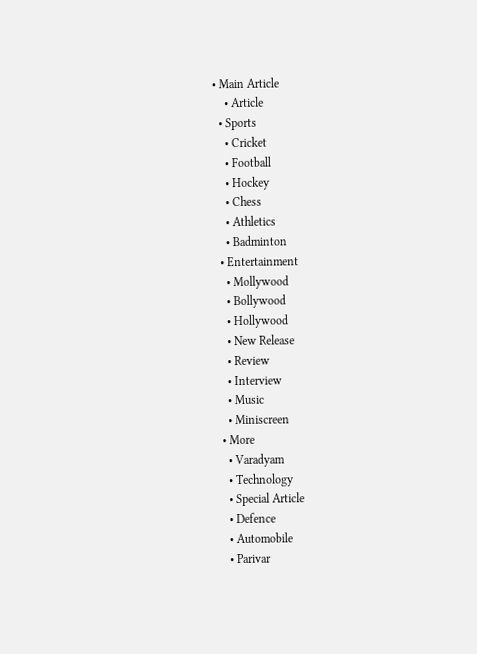• Main Article
    • Article
  • Sports
    • Cricket
    • Football
    • Hockey
    • Chess
    • Athletics
    • Badminton
  • Entertainment
    • Mollywood
    • Bollywood
    • Hollywood
    • New Release
    • Review
    • Interview
    • Music
    • Miniscreen
  • More
    • Varadyam
    • Technology
    • Special Article
    • Defence
    • Automobile
    • Parivar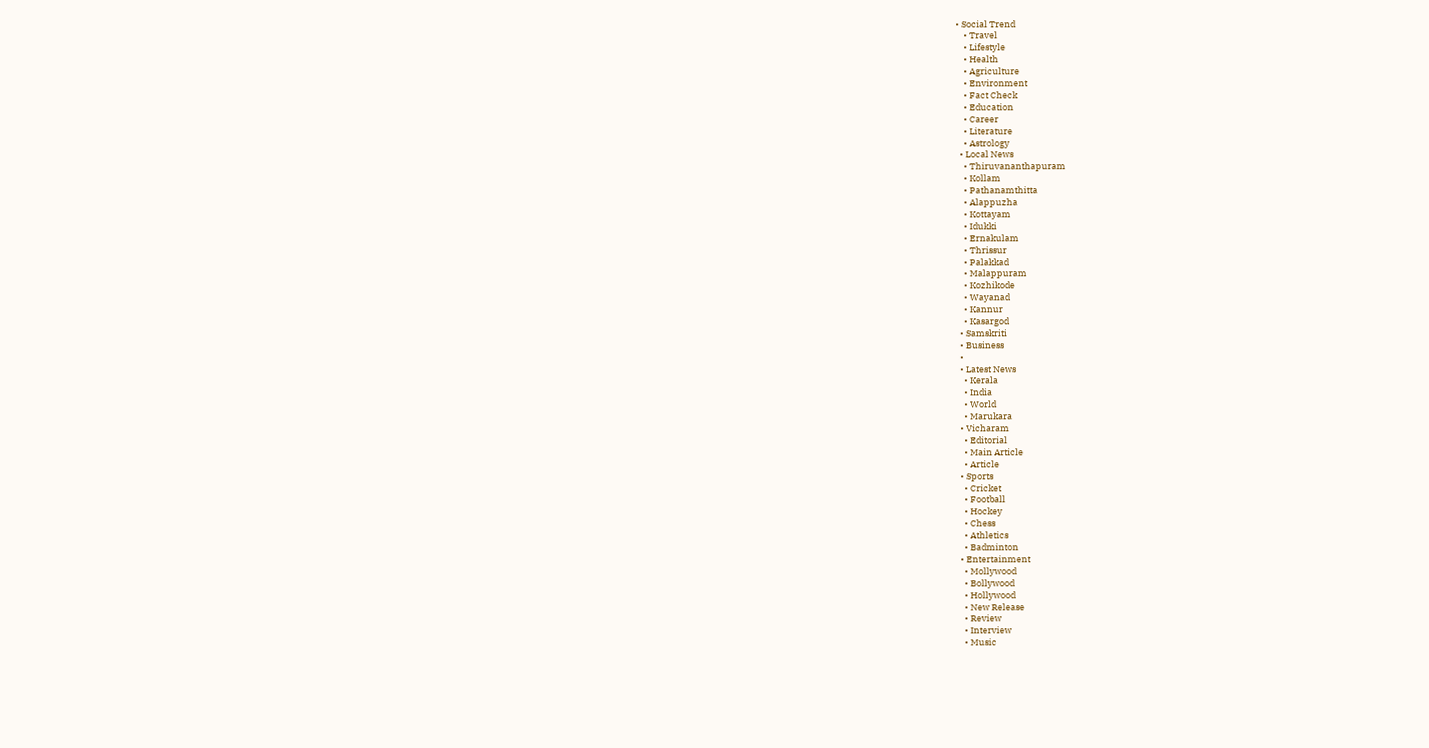• Social Trend
    • Travel
    • Lifestyle
    • Health
    • Agriculture
    • Environment
    • Fact Check
    • Education
    • Career
    • Literature
    • Astrology
  • Local News
    • Thiruvananthapuram
    • Kollam
    • Pathanamthitta
    • Alappuzha
    • Kottayam
    • Idukki
    • Ernakulam
    • Thrissur
    • Palakkad
    • Malappuram
    • Kozhikode
    • Wayanad
    • Kannur
    • Kasargod
  • Samskriti
  • Business
  •
  • Latest News
    • Kerala
    • India
    • World
    • Marukara
  • Vicharam
    • Editorial
    • Main Article
    • Article
  • Sports
    • Cricket
    • Football
    • Hockey
    • Chess
    • Athletics
    • Badminton
  • Entertainment
    • Mollywood
    • Bollywood
    • Hollywood
    • New Release
    • Review
    • Interview
    • Music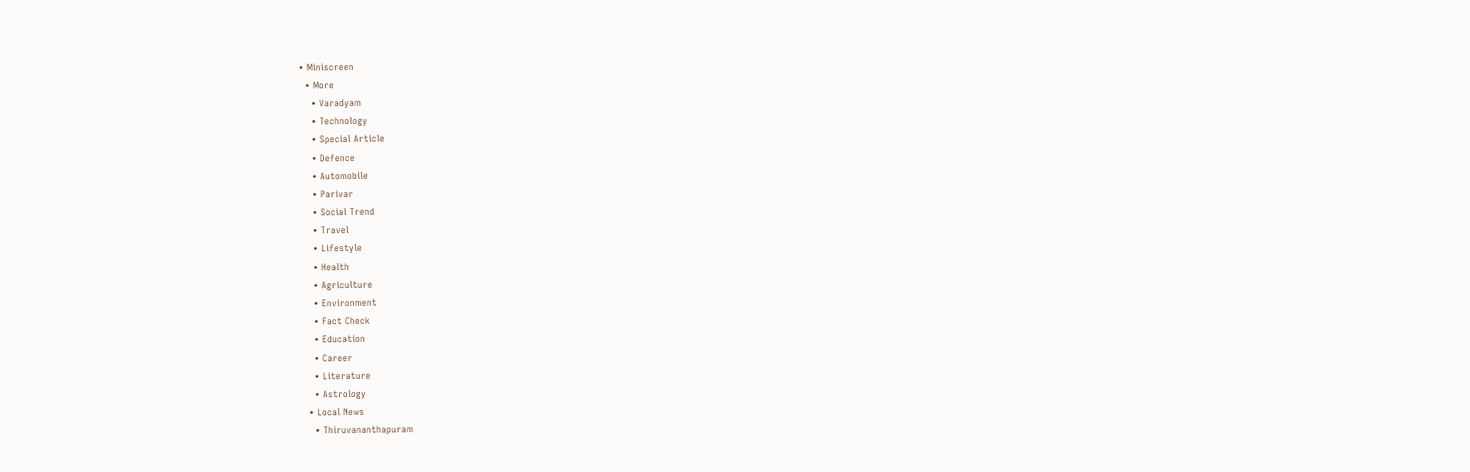• Miniscreen
  • More
    • Varadyam
    • Technology
    • Special Article
    • Defence
    • Automobile
    • Parivar
    • Social Trend
    • Travel
    • Lifestyle
    • Health
    • Agriculture
    • Environment
    • Fact Check
    • Education
    • Career
    • Literature
    • Astrology
  • Local News
    • Thiruvananthapuram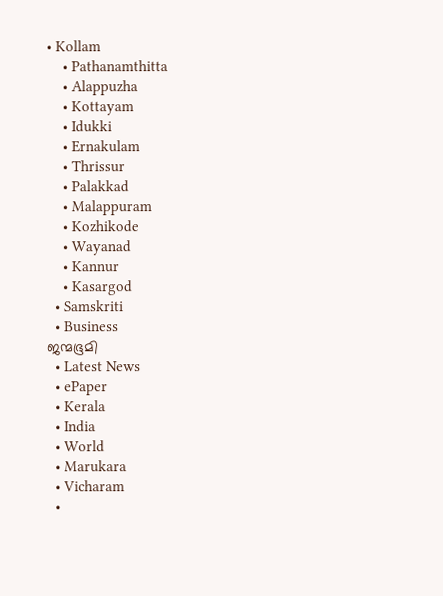• Kollam
    • Pathanamthitta
    • Alappuzha
    • Kottayam
    • Idukki
    • Ernakulam
    • Thrissur
    • Palakkad
    • Malappuram
    • Kozhikode
    • Wayanad
    • Kannur
    • Kasargod
  • Samskriti
  • Business
ജന്മഭൂമി
  • Latest News
  • ePaper
  • Kerala
  • India
  • World
  • Marukara
  • Vicharam
  •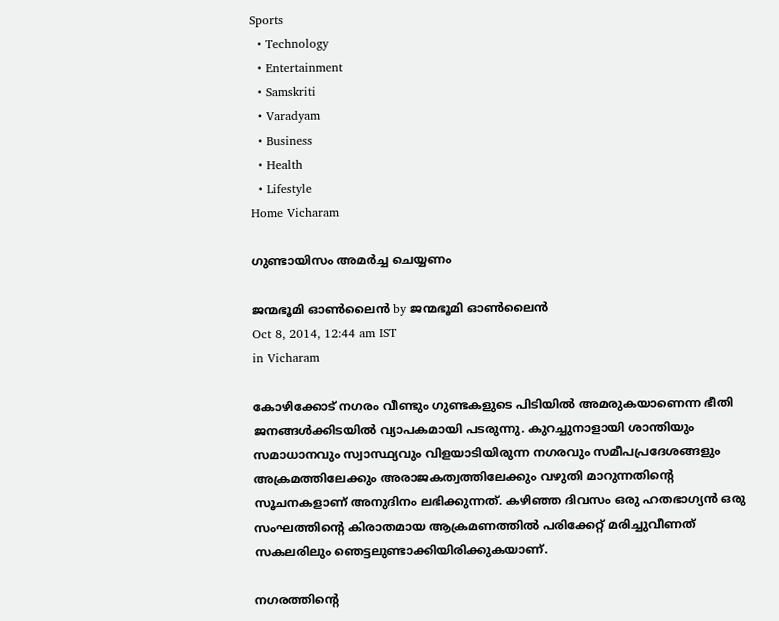Sports
  • Technology
  • Entertainment
  • Samskriti
  • Varadyam
  • Business
  • Health
  • Lifestyle
Home Vicharam

ഗുണ്ടായിസം അമര്‍ച്ച ചെയ്യണം

ജന്മഭൂമി ഓണ്‍ലൈന്‍ by ജന്മഭൂമി ഓണ്‍ലൈന്‍
Oct 8, 2014, 12:44 am IST
in Vicharam

കോഴിക്കോട് നഗരം വീണ്ടും ഗുണ്ടകളുടെ പിടിയില്‍ അമരുകയാണെന്ന ഭീതി ജനങ്ങള്‍ക്കിടയില്‍ വ്യാപകമായി പടരുന്നു. കുറച്ചുനാളായി ശാന്തിയും സമാധാനവും സ്വാസ്ഥ്യവും വിളയാടിയിരുന്ന നഗരവും സമീപപ്രദേശങ്ങളും അക്രമത്തിലേക്കും അരാജകത്വത്തിലേക്കും വഴുതി മാറുന്നതിന്റെ സൂചനകളാണ് അനുദിനം ലഭിക്കുന്നത്. കഴിഞ്ഞ ദിവസം ഒരു ഹതഭാഗ്യന്‍ ഒരു സംഘത്തിന്റെ കിരാതമായ ആക്രമണത്തില്‍ പരിക്കേറ്റ് മരിച്ചുവീണത് സകലരിലും ഞെട്ടലുണ്ടാക്കിയിരിക്കുകയാണ്.

നഗരത്തിന്റെ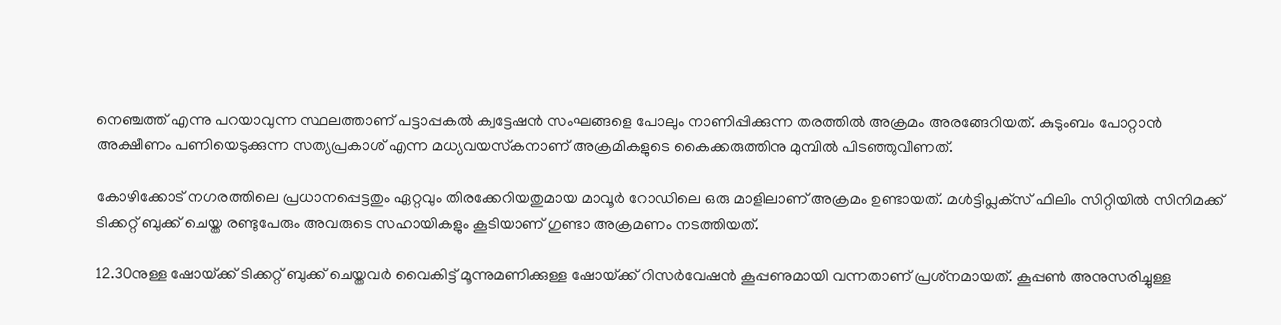നെഞ്ചത്ത് എന്നു പറയാവുന്ന സ്ഥലത്താണ് പട്ടാപ്പകല്‍ ക്വട്ടേഷന്‍ സംഘങ്ങളെ പോലും നാണിപ്പിക്കുന്ന തരത്തില്‍ അക്രമം അരങ്ങേറിയത്. കുടുംബം പോറ്റാന്‍ അക്ഷീണം പണിയെടുക്കുന്ന സത്യപ്രകാശ് എന്ന മധ്യവയസ്‌കനാണ് അക്രമികളുടെ കൈക്കരുത്തിനു മുമ്പില്‍ പിടഞ്ഞുവീണത്.

കോഴിക്കോട് നഗരത്തിലെ പ്രധാനപ്പെട്ടതും ഏറ്റവും തിരക്കേറിയതുമായ മാവൂര്‍ റോഡിലെ ഒരു മാളിലാണ് അക്രമം ഉണ്ടായത്. മള്‍ട്ടിപ്ലക്‌സ് ഫിലിം സിറ്റിയില്‍ സിനിമക്ക് ടിക്കറ്റ് ബുക്ക് ചെയ്ത രണ്ടുപേരും അവരുടെ സഹായികളും കൂടിയാണ് ഗുണ്ടാ അക്രമണം നടത്തിയത്.

12.30നുള്ള ഷോയ്‌ക്ക് ടിക്കറ്റ് ബുക്ക് ചെയ്തവര്‍ വൈകിട്ട് മൂന്നുമണിക്കുള്ള ഷോയ്‌ക്ക് റിസര്‍വേഷന്‍ കൂപ്പണുമായി വന്നതാണ് പ്രശ്‌നമായത്. കൂപ്പണ്‍ അനുസരിച്ചുള്ള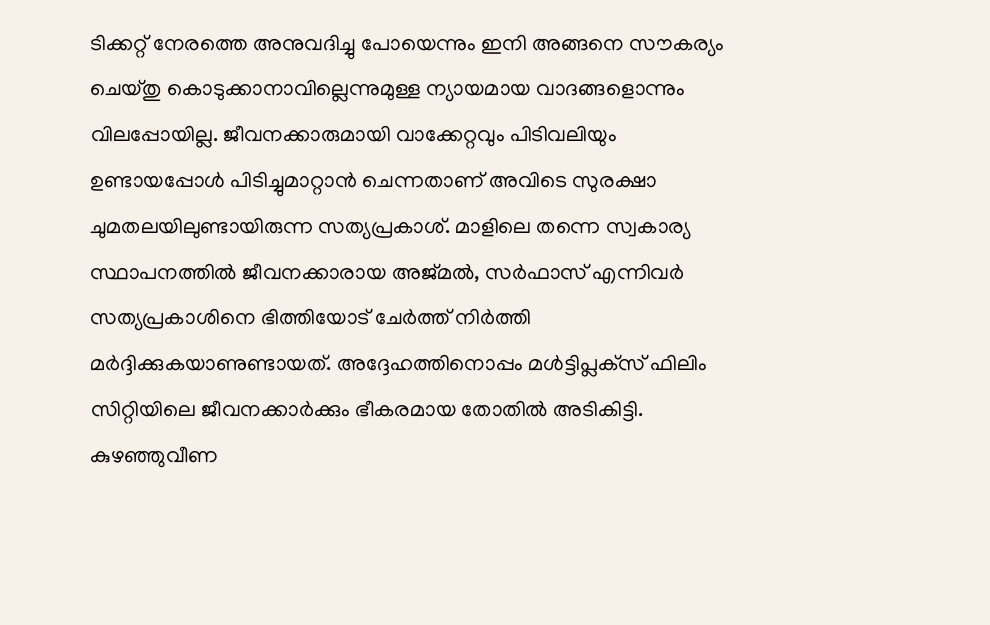ടിക്കറ്റ് നേരത്തെ അനുവദിച്ചു പോയെന്നും ഇനി അങ്ങനെ സൗകര്യം ചെയ്തു കൊടുക്കാനാവില്ലെന്നുമുള്ള ന്യായമായ വാദങ്ങളൊന്നും വിലപ്പോയില്ല. ജീവനക്കാരുമായി വാക്കേറ്റവും പിടിവലിയും ഉണ്ടായപ്പോള്‍ പിടിച്ചുമാറ്റാന്‍ ചെന്നതാണ് അവിടെ സുരക്ഷാ ചുമതലയിലുണ്ടായിരുന്ന സത്യപ്രകാശ്. മാളിലെ തന്നെ സ്വകാര്യ സ്ഥാപനത്തില്‍ ജീവനക്കാരായ അജ്മല്‍, സര്‍ഫാസ് എന്നിവര്‍ സത്യപ്രകാശിനെ ഭിത്തിയോട് ചേര്‍ത്ത് നിര്‍ത്തി മര്‍ദ്ദിക്കുകയാണുണ്ടായത്. അദ്ദേഹത്തിനൊപ്പം മള്‍ട്ടിപ്ലക്‌സ് ഫിലിം സിറ്റിയിലെ ജീവനക്കാര്‍ക്കും ഭീകരമായ തോതില്‍ അടികിട്ടി. കുഴഞ്ഞുവീണ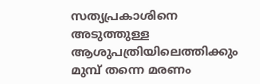സത്യപ്രകാശിനെ അടുത്തുള്ള ആശുപത്രിയിലെത്തിക്കും മുമ്പ് തന്നെ മരണം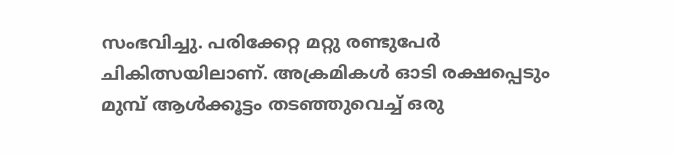സംഭവിച്ചു. പരിക്കേറ്റ മറ്റു രണ്ടുപേര്‍ ചികിത്സയിലാണ്. അക്രമികള്‍ ഓടി രക്ഷപ്പെടും മുമ്പ് ആള്‍ക്കൂട്ടം തടഞ്ഞുവെച്ച് ഒരു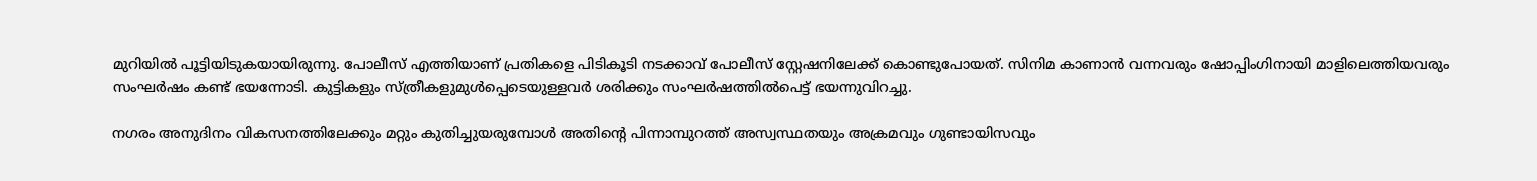മുറിയില്‍ പൂട്ടിയിടുകയായിരുന്നു. പോലീസ് എത്തിയാണ് പ്രതികളെ പിടികൂടി നടക്കാവ് പോലീസ് സ്റ്റേഷനിലേക്ക് കൊണ്ടുപോയത്. സിനിമ കാണാന്‍ വന്നവരും ഷോപ്പിംഗിനായി മാളിലെത്തിയവരും സംഘര്‍ഷം കണ്ട് ഭയന്നോടി. കുട്ടികളും സ്ത്രീകളുമുള്‍പ്പെടെയുള്ളവര്‍ ശരിക്കും സംഘര്‍ഷത്തില്‍പെട്ട് ഭയന്നുവിറച്ചു.

നഗരം അനുദിനം വികസനത്തിലേക്കും മറ്റും കുതിച്ചുയരുമ്പോള്‍ അതിന്റെ പിന്നാമ്പുറത്ത് അസ്വസ്ഥതയും അക്രമവും ഗുണ്ടായിസവും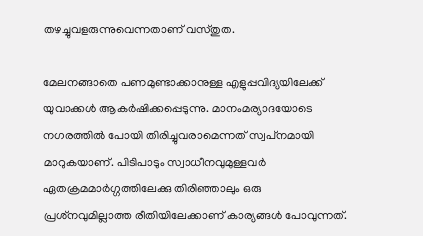തഴച്ചുവളരുന്നുവെന്നതാണ് വസ്തുത.

മേലനങ്ങാതെ പണമുണ്ടാക്കാനുള്ള എളുപ്പവിദ്യയിലേക്ക് യുവാക്കള്‍ ആകര്‍ഷിക്കപ്പെടുന്നു. മാനംമര്യാദയോടെ നഗരത്തില്‍ പോയി തിരിച്ചുവരാമെന്നത് സ്വപ്‌നമായി മാറുകയാണ്. പിടിപാടും സ്വാധീനവുമുള്ളവര്‍ ഏതക്രമമാര്‍ഗ്ഗത്തിലേക്കു തിരിഞ്ഞാലും ഒരു പ്രശ്‌നവുമില്ലാത്ത രീതിയിലേക്കാണ് കാര്യങ്ങള്‍ പോവുന്നത്.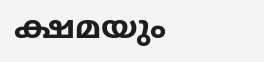ക്ഷമയും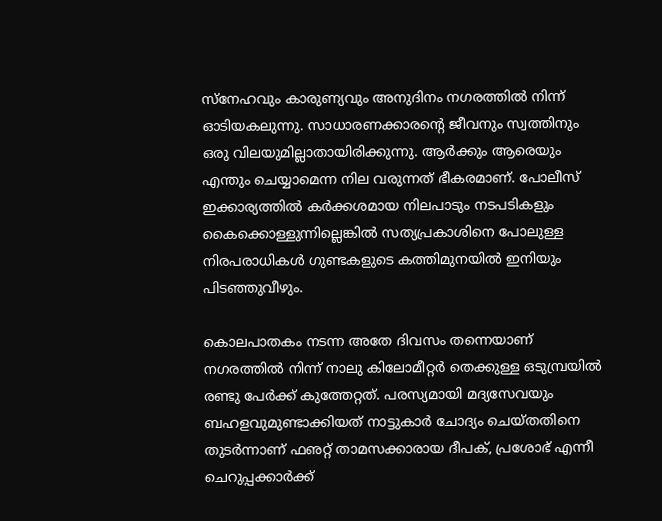സ്‌നേഹവും കാരുണ്യവും അനുദിനം നഗരത്തില്‍ നിന്ന് ഓടിയകലുന്നു. സാധാരണക്കാരന്റെ ജീവനും സ്വത്തിനും ഒരു വിലയുമില്ലാതായിരിക്കുന്നു. ആര്‍ക്കും ആരെയും എന്തും ചെയ്യാമെന്ന നില വരുന്നത് ഭീകരമാണ്. പോലീസ് ഇക്കാര്യത്തില്‍ കര്‍ക്കശമായ നിലപാടും നടപടികളും കൈക്കൊള്ളുന്നില്ലെങ്കില്‍ സത്യപ്രകാശിനെ പോലുള്ള നിരപരാധികള്‍ ഗുണ്ടകളുടെ കത്തിമുനയില്‍ ഇനിയും പിടഞ്ഞുവീഴും.

കൊലപാതകം നടന്ന അതേ ദിവസം തന്നെയാണ് നഗരത്തില്‍ നിന്ന് നാലു കിലോമീറ്റര്‍ തെക്കുള്ള ഒടുമ്പ്രയില്‍ രണ്ടു പേര്‍ക്ക് കുത്തേറ്റത്. പരസ്യമായി മദ്യസേവയും ബഹളവുമുണ്ടാക്കിയത് നാട്ടുകാര്‍ ചോദ്യം ചെയ്തതിനെ തുടര്‍ന്നാണ് ഫഌറ്റ് താമസക്കാരായ ദീപക്, പ്രശോഭ് എന്നീ ചെറുപ്പക്കാര്‍ക്ക്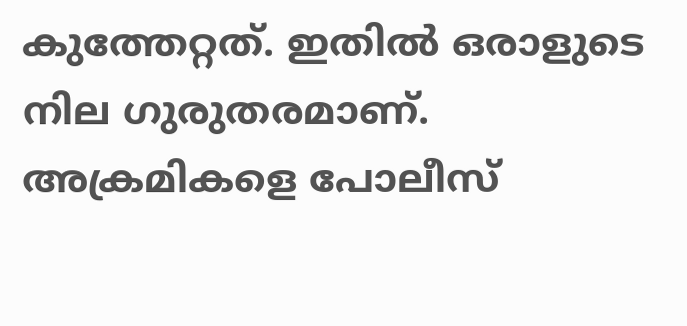കുത്തേറ്റത്. ഇതില്‍ ഒരാളുടെ നില ഗുരുതരമാണ്. അക്രമികളെ പോലീസ്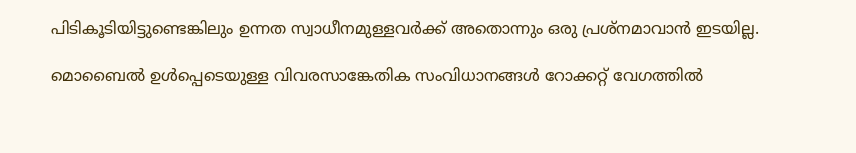പിടികൂടിയിട്ടുണ്ടെങ്കിലും ഉന്നത സ്വാധീനമുള്ളവര്‍ക്ക് അതൊന്നും ഒരു പ്രശ്‌നമാവാന്‍ ഇടയില്ല.

മൊബൈല്‍ ഉള്‍പ്പെടെയുള്ള വിവരസാങ്കേതിക സംവിധാനങ്ങള്‍ റോക്കറ്റ് വേഗത്തില്‍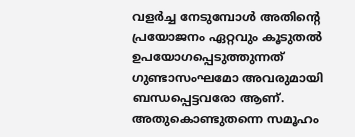വളര്‍ച്ച നേടുമ്പോള്‍ അതിന്റെ പ്രയോജനം ഏറ്റവും കൂടുതല്‍ ഉപയോഗപ്പെടുത്തുന്നത് ഗുണ്ടാസംഘമോ അവരുമായി ബന്ധപ്പെട്ടവരോ ആണ്. അതുകൊണ്ടുതന്നെ സമൂഹം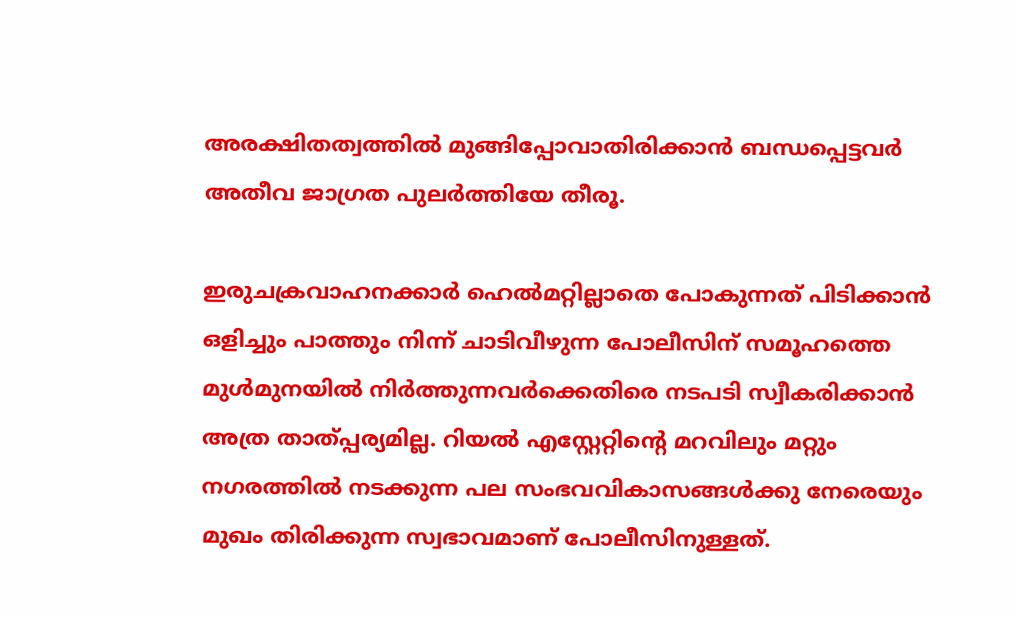അരക്ഷിതത്വത്തില്‍ മുങ്ങിപ്പോവാതിരിക്കാന്‍ ബന്ധപ്പെട്ടവര്‍ അതീവ ജാഗ്രത പുലര്‍ത്തിയേ തീരൂ.

ഇരുചക്രവാഹനക്കാര്‍ ഹെല്‍മറ്റില്ലാതെ പോകുന്നത് പിടിക്കാന്‍ ഒളിച്ചും പാത്തും നിന്ന് ചാടിവീഴുന്ന പോലീസിന് സമൂഹത്തെ മുള്‍മുനയില്‍ നിര്‍ത്തുന്നവര്‍ക്കെതിരെ നടപടി സ്വീകരിക്കാന്‍ അത്ര താത്പ്പര്യമില്ല. റിയല്‍ എസ്റ്റേറ്റിന്റെ മറവിലും മറ്റും നഗരത്തില്‍ നടക്കുന്ന പല സംഭവവികാസങ്ങള്‍ക്കു നേരെയും മുഖം തിരിക്കുന്ന സ്വഭാവമാണ് പോലീസിനുള്ളത്.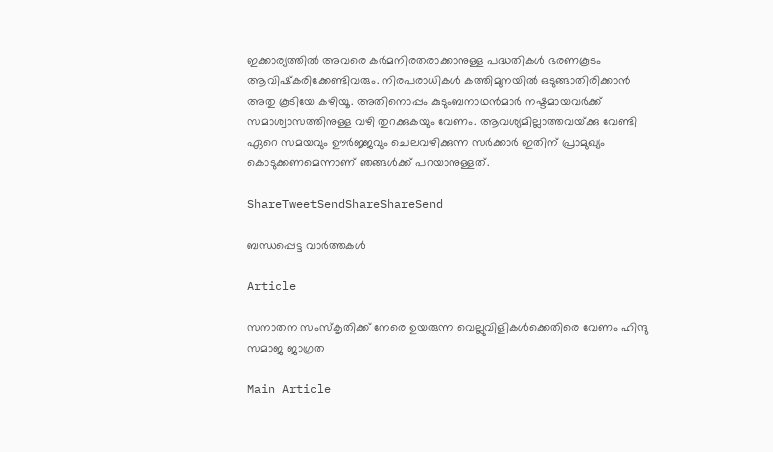ഇക്കാര്യത്തില്‍ അവരെ കര്‍മനിരതരാക്കാനുള്ള പദ്ധതികള്‍ ഭരണകൂടം ആവിഷ്‌കരിക്കേണ്ടിവരും. നിരപരാധികള്‍ കത്തിമുനയില്‍ ഒടുങ്ങാതിരിക്കാന്‍ അതു കൂടിയേ കഴിയൂ. അതിനൊപ്പം കുടുംബനാഥന്‍മാര്‍ നഷ്ടമായവര്‍ക്ക് സമാശ്വാസത്തിനുള്ള വഴി തുറക്കുകയും വേണം. ആവശ്യമില്ലാത്തവയ്‌ക്കു വേണ്ടി ഏറെ സമയവും ഊര്‍ജ്ജവും ചെലവഴിക്കുന്ന സര്‍ക്കാര്‍ ഇതിന് പ്രാമുഖ്യം കൊടുക്കണമെന്നാണ് ഞങ്ങള്‍ക്ക് പറയാനുള്ളത്.

ShareTweetSendShareShareSend

ബന്ധപ്പെട്ട വാര്‍ത്തകള്‍

Article

സനാതന സംസ്‌കൃതിക്ക് നേരെ ഉയരുന്ന വെല്ലുവിളികള്‍ക്കെതിരെ വേണം ഹിന്ദു സമാജ ജാഗ്രത

Main Article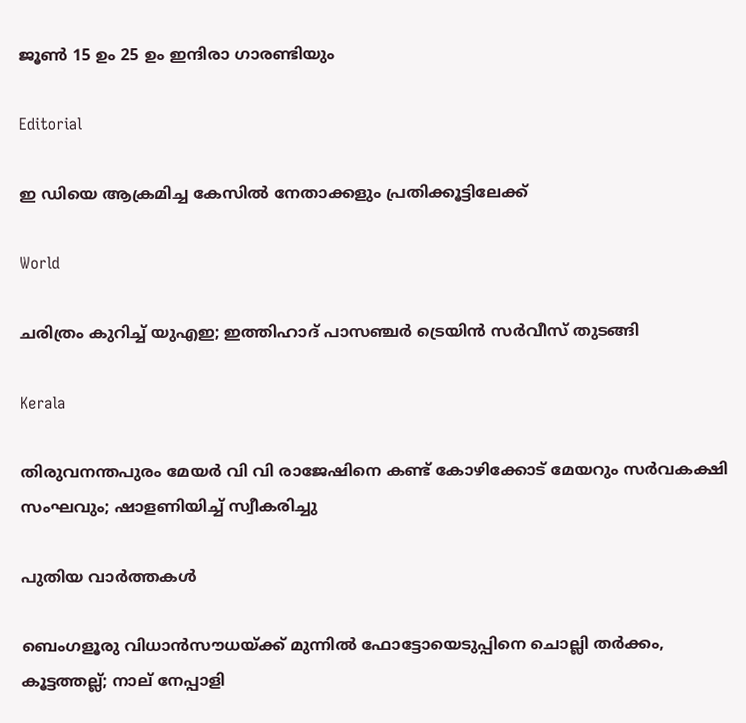ജൂണ്‍ 15 ഉം 25 ഉം ഇന്ദിരാ ഗാരണ്ടിയും

Editorial

ഇ ഡിയെ ആക്രമിച്ച കേസില്‍ നേതാക്കളും പ്രതിക്കൂട്ടിലേക്ക്

World

ചരിത്രം കുറിച്ച് യുഎഇ; ഇത്തിഹാദ് പാസഞ്ചർ ട്രെയിൻ സർവീസ് തുടങ്ങി

Kerala

തിരുവനന്തപുരം മേയർ വി വി രാജേഷിനെ കണ്ട് കോഴിക്കോട് മേയറും സർവകക്ഷി സംഘവും; ഷാളണിയിച്ച് സ്വീകരിച്ചു

പുതിയ വാര്‍ത്തകള്‍

ബെംഗളൂരു വിധാൻസൗധയ്‌ക്ക് മുന്നിൽ ഫോട്ടോയെടുപ്പിനെ ചൊല്ലി തര്‍ക്കം, കൂട്ടത്തല്ല്; നാല് നേപ്പാളി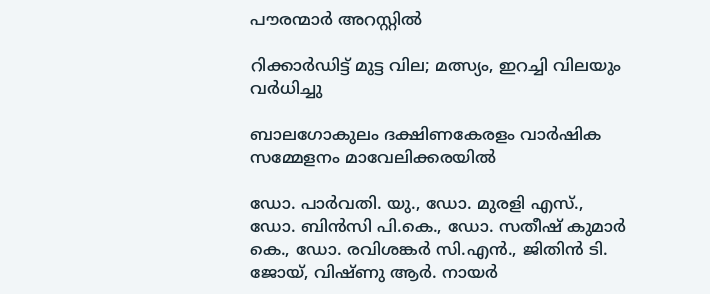പൗരന്മാര്‍ അറസ്റ്റില്‍

റിക്കാര്‍ഡിട്ട് മുട്ട വില; മത്സ്യം, ഇറച്ചി വിലയും വര്‍ധിച്ചു

ബാലഗോകുലം ദക്ഷിണകേരളം വാര്‍ഷിക സമ്മേളനം മാവേലിക്കരയില്‍

ഡോ. പാര്‍വതി. യു., ഡോ. മുരളി എസ്., ഡോ. ബിന്‍സി പി.കെ., ഡോ. സതീഷ് കുമാര്‍ കെ., ഡോ. രവിശങ്കര്‍ സി.എന്‍., ജിതിന്‍ ടി. ജോയ്, വിഷ്ണു ആര്‍. നായര്‍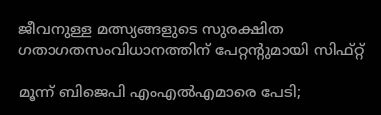ജീവനുള്ള മത്സ്യങ്ങളുടെ സുരക്ഷിത ഗതാഗതസംവിധാനത്തിന് പേറ്റന്റുമായി സിഫ്റ്റ്

മൂന്ന് ബിജെപി എംഎല്‍എമാരെ പേടി;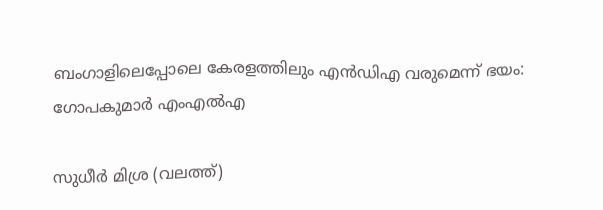ബംഗാളിലെപ്പോലെ കേരളത്തിലും എന്‍ഡിഎ വരുമെന്ന് ഭയം: ഗോപകുമാര്‍ എംഎല്‍എ

സുധീര്‍ മിശ്ര (വലത്ത്)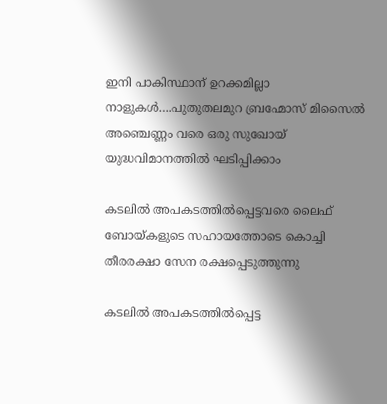ഇനി പാകിസ്ഥാന് ഉറക്കമില്ലാ നാളുകള്‍….പുതുതലമുറ ബ്രഹ്മോസ് മിസൈല്‍ അഞ്ചെണ്ണം വരെ ഒരു സുഖോയ് യുദ്ധവിമാനത്തില്‍ ഘടിപ്പിക്കാം

കടലില്‍ അപകടത്തില്‍പ്പെട്ടവരെ ലൈഫ് ബോയ്കളുടെ സഹായത്തോടെ കൊച്ചി തീരരക്ഷാ സേന രക്ഷപ്പെടുത്തുന്നു

കടലില്‍ അപകടത്തില്‍പ്പെട്ട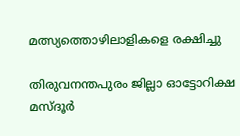മത്സ്യത്തൊഴിലാളികളെ രക്ഷിച്ചു

തിരുവനന്തപുരം ജില്ലാ ഓട്ടോറിക്ഷ മസ്ദൂര്‍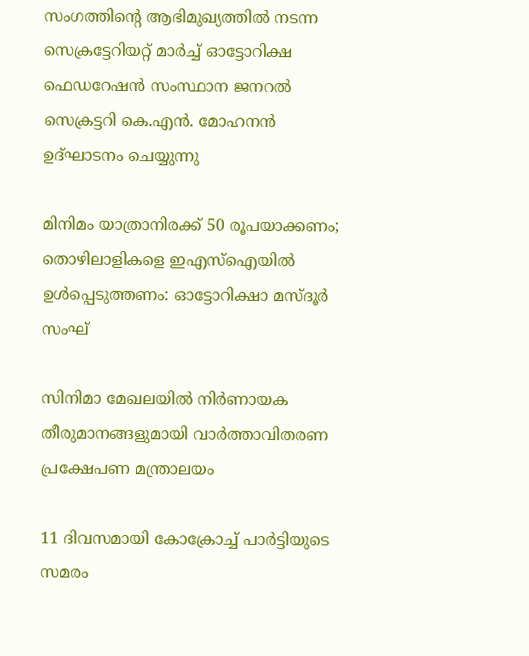സംഗത്തിന്റെ ആഭിമുഖ്യത്തില്‍ നടന്ന സെക്രട്ടേറിയറ്റ് മാര്‍ച്ച് ഓട്ടോറിക്ഷ ഫെഡറേഷന്‍ സംസ്ഥാന ജനറല്‍ സെക്രട്ടറി കെ.എന്‍. മോഹനന്‍ ഉദ്ഘാടനം ചെയ്യുന്നു

മിനിമം യാത്രാനിരക്ക് 50 രൂപയാക്കണം; തൊഴിലാളികളെ ഇഎസ്‌ഐയില്‍ ഉള്‍പ്പെടുത്തണം: ഓട്ടോറിക്ഷാ മസ്ദൂര്‍ സംഘ്

സിനിമാ മേഖലയില്‍ നിര്‍ണായക തീരുമാനങ്ങളുമായി വാര്‍ത്താവിതരണ പ്രക്ഷേപണ മന്ത്രാലയം

11 ദിവസമായി കോക്രോച്ച് പാര്‍ട്ടിയുടെ സമരം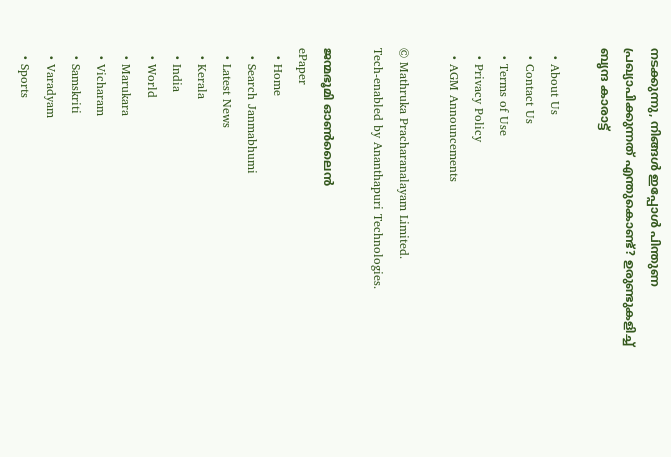നടക്കുന്നു, നിങ്ങള്‍ ഇപ്പോള്‍ പിന്തുണ പ്രഖ്യാപിക്കുന്നത് എന്തുകൊണ്ട്? ഉരുണ്ടുകളിച്ച് ബൃന്ദ കാരാട്ട്

  • About Us
  • Contact Us
  • Terms of Use
  • Privacy Policy
  • AGM Announcements

© Mathruka Pracharanalayam Limited.
Tech-enabled by Ananthapuri Technologies.

ജന്മഭൂമി ഓണ്‍ലൈന്‍
ePaper
  • Home
  • Search Janmabhumi
  • Latest News
  • Kerala
  • India
  • World
  • Marukara
  • Vicharam
  • Samskriti
  • Varadyam
  • Sports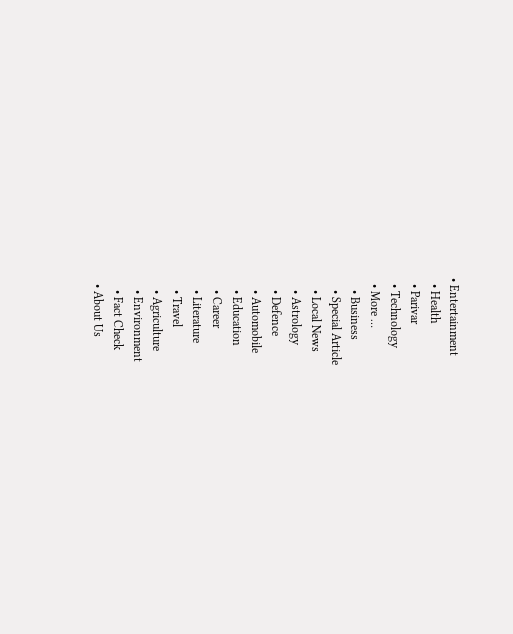• Entertainment
  • Health
  • Parivar
  • Technology
  • More …
    • Business
    • Special Article
    • Local News
    • Astrology
    • Defence
    • Automobile
    • Education
    • Career
    • Literature
    • Travel
    • Agriculture
    • Environment
    • Fact Check
  • About Us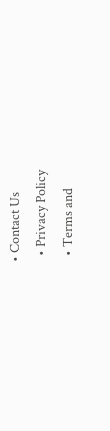• Contact Us
  • Privacy Policy
  • Terms and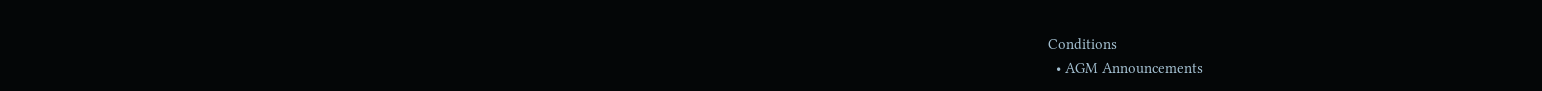Conditions
  • AGM Announcements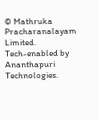© Mathruka Pracharanalayam Limited.
Tech-enabled by Ananthapuri Technologies.